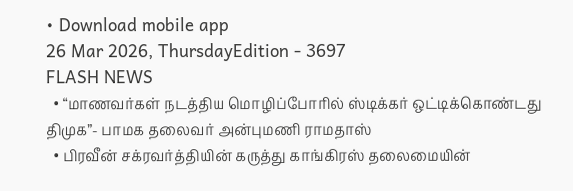• Download mobile app
26 Mar 2026, ThursdayEdition - 3697
FLASH NEWS
  • “மாணவர்கள் நடத்திய மொழிப்போரில் ஸ்டிக்கர் ஒட்டிக்கொண்டது திமுக”- பாமக தலைவர் அன்புமணி ராமதாஸ்
  • பிரவீன் சக்ரவர்த்தியின் கருத்து காங்கிரஸ் தலைமையின்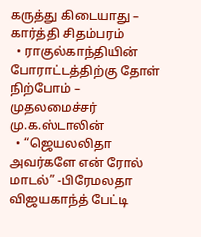கருத்து கிடையாது – கார்த்தி சிதம்பரம்
  • ராகுல்காந்தியின் போராட்டத்திற்கு தோள் நிற்போம் – முதலமைச்சர் மு.க.ஸ்டாலின்
  • “ஜெயலலிதா அவர்களே என் ரோல் மாடல்” -பிரேமலதா விஜயகாந்த் பேட்டி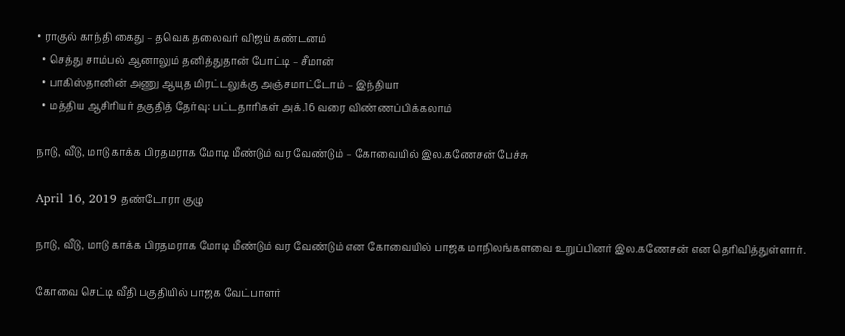• ராகுல் காந்தி கைது – தவெக தலைவர் விஜய் கண்டனம்
  • செத்து சாம்பல் ஆனாலும் தனித்துதான் போட்டி – சீமான்
  • பாகிஸ்தானின் அணு ஆயுத மிரட்டலுக்கு அஞ்சமாட்டோம் – இந்தியா
  • மத்திய ஆசிரியர் தகுதித் தேர்வு: பட்டதாரிகள் அக்.16 வரை விண்ணப்பிக்கலாம்

நாடு, வீடு, மாடு காக்க பிரதமராக மோடி மீண்டும் வர வேண்டும் – கோவையில் இல.கணேசன் பேச்சு

April 16, 2019 தண்டோரா குழு

நாடு, வீடு, மாடு காக்க பிரதமராக மோடி மீண்டும் வர வேண்டும் என கோவையில் பாஜக மாநிலங்களவை உறுப்பினர் இல.கணேசன் என தெரிவித்துள்ளார்.

கோவை செட்டி வீதி பகுதியில் பாஜக வேட்பாளர்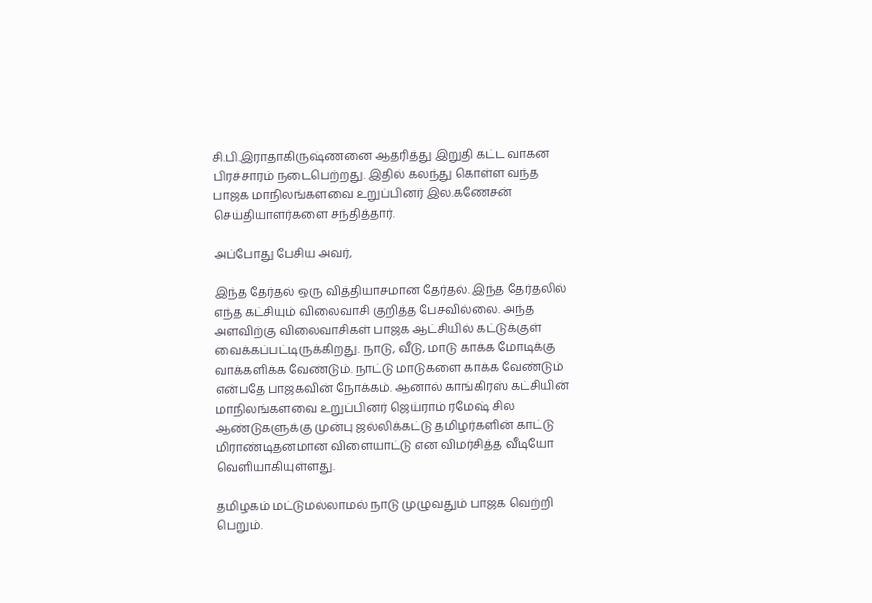சி.பி.இராதாகிருஷ்ணனை ஆதரித்து இறுதி கட்ட வாகன பிரச்சாரம் நடைபெற்றது. இதில் கலந்து கொள்ள வந்த பாஜக மாநிலங்களவை உறுப்பினர் இல.கணேசன் செய்தியாளர்களை சந்தித்தார்.

அப்போது பேசிய அவர்,

இந்த தேர்தல் ஒரு வித்தியாசமான தேர்தல். இந்த தேர்தலில் எந்த கட்சியும் விலைவாசி குறித்த பேசவில்லை. அந்த அளவிற்கு விலைவாசிகள் பாஜக ஆட்சியில் கட்டுக்குள் வைக்கப்பட்டிருக்கிறது. நாடு, வீடு, மாடு காக்க மோடிக்கு வாக்களிக்க வேண்டும். நாட்டு மாடுகளை காக்க வேண்டும் என்பதே பாஜகவின் நோக்கம். ஆனால் காங்கிரஸ் கட்சியின் மாநிலங்களவை உறுப்பினர் ஜெய்ராம் ரமேஷ் சில ஆண்டுகளுக்கு முன்பு ஜல்லிக்கட்டு தமிழர்களின் காட்டு மிராண்டிதனமான விளையாட்டு என விமர்சித்த வீடியோ வெளியாகியுள்ளது.

தமிழகம் மட்டுமல்லாமல் நாடு முழுவதும் பாஜக வெற்றி பெறும்.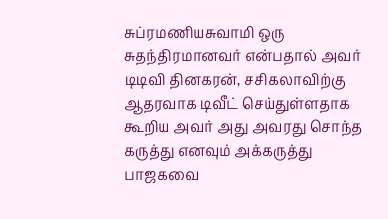சுப்ரமணியசுவாமி ஒரு சுதந்திரமானவர் என்பதால் அவர் டிடிவி தினகரன், சசிகலாவிற்கு ஆதரவாக டிவீட் செய்துள்ளதாக கூறிய அவர் அது அவரது சொந்த கருத்து எனவும் அக்கருத்து பாஜகவை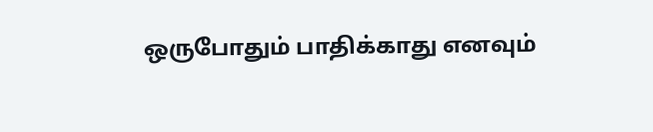ஒருபோதும் பாதிக்காது எனவும்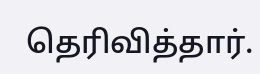தெரிவித்தார்.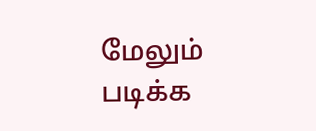மேலும் படிக்க